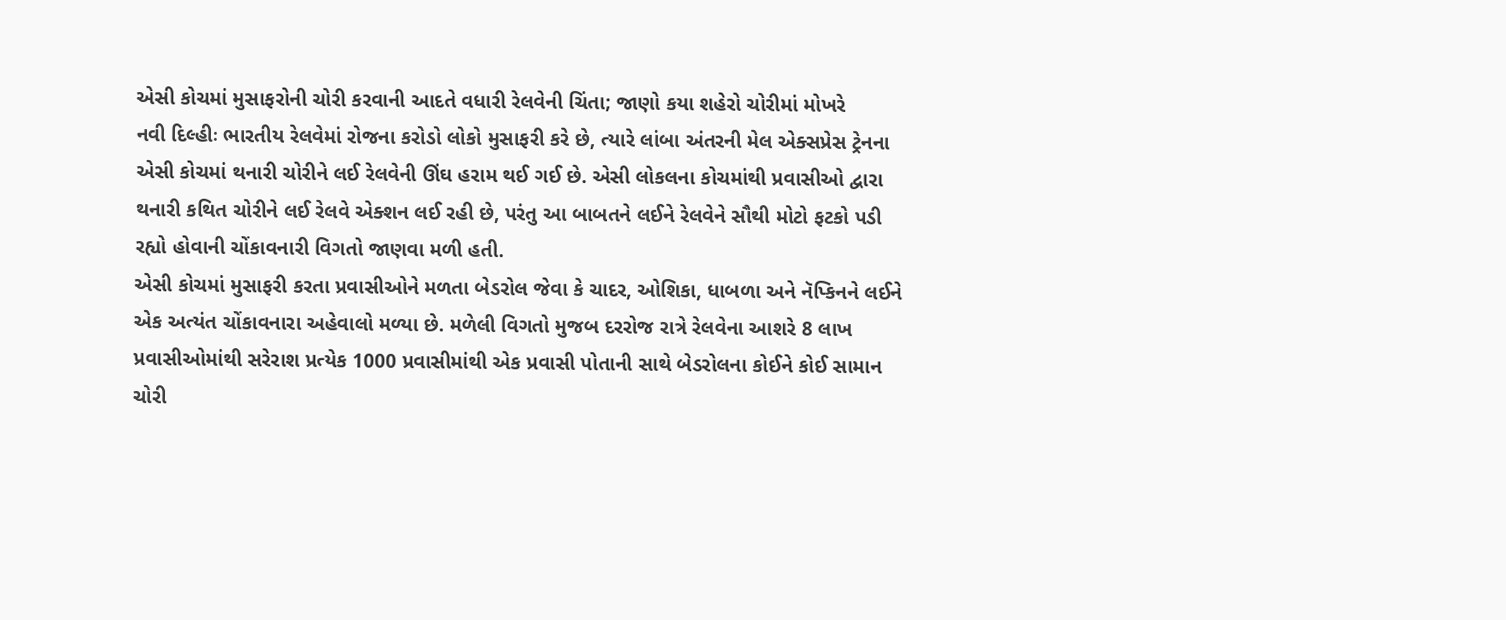એસી કોચમાં મુસાફરોની ચોરી કરવાની આદતે વધારી રેલવેની ચિંતા; જાણો કયા શહેરો ચોરીમાં મોખરે
નવી દિલ્હીઃ ભારતીય રેલવેમાં રોજના કરોડો લોકો મુસાફરી કરે છે, ત્યારે લાંબા અંતરની મેલ એક્સપ્રેસ ટ્રેનના એસી કોચમાં થનારી ચોરીને લઈ રેલવેની ઊંઘ હરામ થઈ ગઈ છે. એસી લોકલના કોચમાંથી પ્રવાસીઓ દ્વારા થનારી કથિત ચોરીને લઈ રેલવે એક્શન લઈ રહી છે, પરંતુ આ બાબતને લઈને રેલવેને સૌથી મોટો ફટકો પડી રહ્યો હોવાની ચોંકાવનારી વિગતો જાણવા મળી હતી.
એસી કોચમાં મુસાફરી કરતા પ્રવાસીઓને મળતા બેડરોલ જેવા કે ચાદર, ઓશિકા, ધાબળા અને નૅપ્કિનને લઈને એક અત્યંત ચોંકાવનારા અહેવાલો મળ્યા છે. મળેલી વિગતો મુજબ દરરોજ રાત્રે રેલવેના આશરે 8 લાખ પ્રવાસીઓમાંથી સરેરાશ પ્રત્યેક 1000 પ્રવાસીમાંથી એક પ્રવાસી પોતાની સાથે બેડરોલના કોઈને કોઈ સામાન ચોરી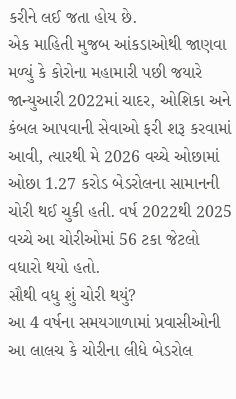કરીને લઈ જતા હોય છે.
એક માહિતી મુજબ આંકડાઓથી જાણવા મળ્યું કે કોરોના મહામારી પછી જયારે જાન્યુઆરી 2022માં ચાદર, ઓશિકા અને કંબલ આપવાની સેવાઓ ફરી શરૂ કરવામાં આવી, ત્યારથી મે 2026 વચ્ચે ઓછામાં ઓછા 1.27 કરોડ બેડરોલના સામાનની ચોરી થઈ ચુકી હતી. વર્ષ 2022થી 2025 વચ્ચે આ ચોરીઓમાં 56 ટકા જેટલો વધારો થયો હતો.
સૌથી વધુ શું ચોરી થયું?
આ 4 વર્ષના સમયગાળામાં પ્રવાસીઓની આ લાલચ કે ચોરીના લીધે બેડરોલ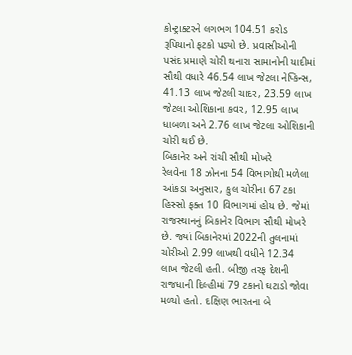કોન્ટ્રાક્ટરને લગભગ 104.51 કરોડ રૂપિયાનો ફટકો પડ્યો છે. પ્રવાસીઓની પસંદ પ્રમાણે ચોરી થનારા સામાનોની યાદીમાં સૌથી વધારે 46.54 લાખ જેટલા નેપ્કિન્સ, 41.13 લાખ જેટલી ચાદર, 23.59 લાખ જેટલા ઓશિકાના કવર, 12.95 લાખ ધાબળા અને 2.76 લાખ જેટલા ઓશિકાની ચોરી થઈ છે.
બિકાનેર અને રાંચી સૌથી મોખરે
રેલવેના 18 ઝોનના 54 વિભાગોથી મળેલા આંકડા અનુસાર, કુલ ચોરીના 67 ટકા હિસ્સો ફક્ત 10 વિભાગમાં હોય છે. જેમાં રાજસ્થાનનું બિકાનેર વિભાગ સૌથી મોખરે છે. જ્યાં બિકાનેરમાં 2022ની તુલનામાં ચોરીઓ 2.99 લાખથી વધીને 12.34 લાખ જેટલી હતી. બીજી તરફ દેશની રાજધાની દિલ્હીમાં 79 ટકાનો ઘટાડો જોવા મળ્યો હતો. દક્ષિણ ભારતના બે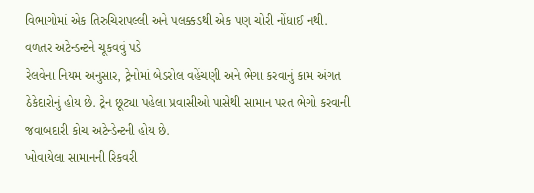વિભાગોમાં એક તિરુચિરાપલ્લી અને પલક્કડથી એક પણ ચોરી નોંધાઈ નથી.
વળતર અટેન્ડન્ટને ચૂકવવું પડે
રેલવેના નિયમ અનુસાર, ટ્રેનોમાં બેડરોલ વહેંચણી અને ભેગા કરવાનું કામ અંગત ઠેકેદારોનું હોય છે. ટ્રેન છૂટ્યા પહેલા પ્રવાસીઓ પાસેથી સામાન પરત ભેગો કરવાની જવાબદારી કોચ અટેન્ડેન્ટની હોય છે.
ખોવાયેલા સામાનની રિકવરી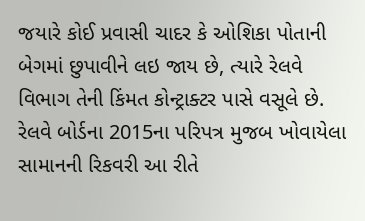જયારે કોઈ પ્રવાસી ચાદર કે ઓશિકા પોતાની બેગમાં છુપાવીને લઇ જાય છે, ત્યારે રેલવે વિભાગ તેની કિંમત કોન્ટ્રાક્ટર પાસે વસૂલે છે. રેલવે બોર્ડના 2015ના પરિપત્ર મુજબ ખોવાયેલા સામાનની રિકવરી આ રીતે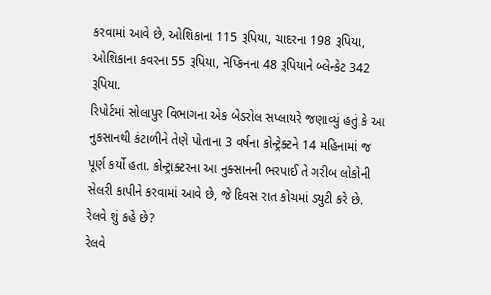કરવામાં આવે છે, ઓશિકાના 115 રૂપિયા, ચાદરના 198 રૂપિયા, ઓશિકાના કવરના 55 રૂપિયા, નૅપ્કિનના 48 રૂપિયાને બ્લેન્કેટ 342 રૂપિયા.
રિપોર્ટમાં સોલાપુર વિભાગના એક બેડરોલ સપ્લાયરે જણાવ્યું હતું કે આ નુકસાનથી કંટાળીને તેણે પોતાના 3 વર્ષના કોન્ટ્રેક્ટને 14 મહિનામાં જ પૂર્ણ કર્યો હતા. કોન્ટ્રાક્ટરના આ નુક્સાનની ભરપાઈ તે ગરીબ લોકોની સેલરી કાપીને કરવામાં આવે છે, જે દિવસ રાત કોચમાં ડ્યુટી કરે છે.
રેલવે શું કહે છે?
રેલવે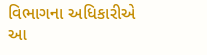વિભાગના અધિકારીએ આ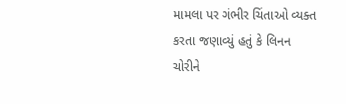મામલા પર ગંભીર ચિંતાઓ વ્યક્ત કરતા જણાવ્યું હતું કે લિનન ચોરીને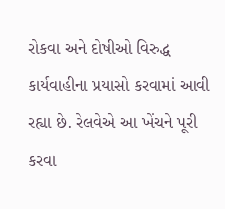રોકવા અને દોષીઓ વિરુદ્ધ કાર્યવાહીના પ્રયાસો કરવામાં આવી રહ્યા છે. રેલવેએ આ ખેંચને પૂરી કરવા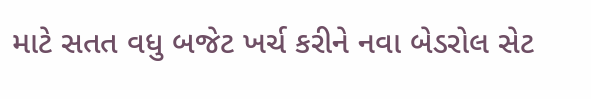માટે સતત વધુ બજેટ ખર્ચ કરીને નવા બેડરોલ સેટ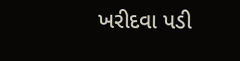ખરીદવા પડી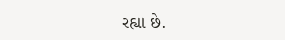રહ્યા છે.